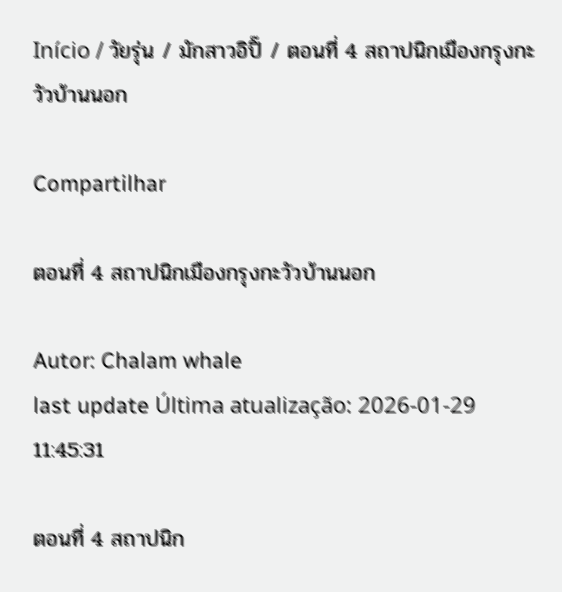Início / วัยรุ่น / มักสาวอิปิ๊ / ตอนที่ 4 สถาปนิกเมืองกรุงกะวัวบ้านนอก

Compartilhar

ตอนที่ 4 สถาปนิกเมืองกรุงกะวัวบ้านนอก

Autor: Chalam whale
last update Última atualização: 2026-01-29 11:45:31

ตอนที่ 4 สถาปนิก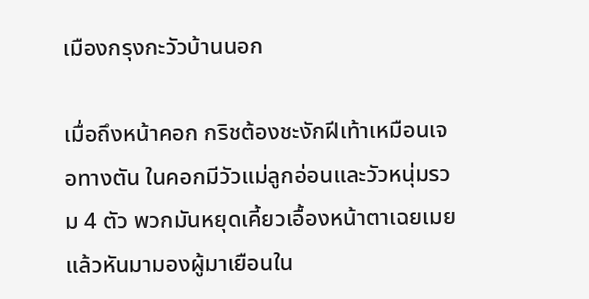เมืองกรุงกะวัวบ้านนอก

เมื่อถึงหน้าคอก กริชต้องชะงักฝีเท้าเหมือนเจอทางตัน ในคอกมีวัวแม่ลูกอ่อนและวัวหนุ่มรวม 4 ตัว พวกมันหยุดเคี้ยวเอื้องหน้าตาเฉยเมย แล้วหันมามองผู้มาเยือนใน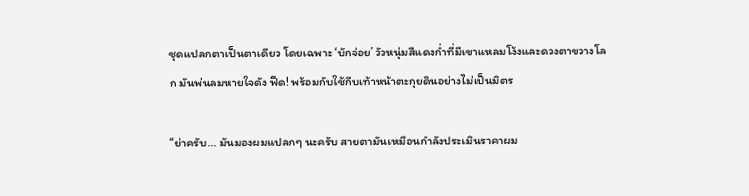ชุดแปลกตาเป็นตาเดียว โดยเฉพาะ ‘บักจ่อย’ วัวหนุ่มสีแดงก่ำที่มีเขาแหลมโง้งและดวงตาขวางโลก มันพ่นลมหายใจดัง ฟืด! พร้อมกับใช้กีบเท้าหน้าตะกุยดินอย่างไม่เป็นมิตร

“ย่าครับ... มันมองผมแปลกๆ นะครับ สายตามันเหมือนกำลังประเมินราคาผม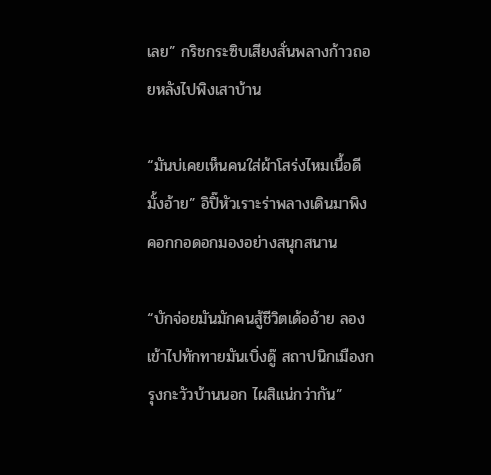เลย” กริชกระซิบเสียงสั่นพลางก้าวถอยหลังไปพิงเสาบ้าน

“มันบ่เคยเห็นคนใส่ผ้าโสร่งไหมเนื้อดีมั้งอ้าย” อิปิ๊หัวเราะร่าพลางเดินมาพิงคอกกอดอกมองอย่างสนุกสนาน

“บักจ่อยมันมักคนสู้ชีวิตเด้ออ้าย ลองเข้าไปทักทายมันเบิ่งดู๊ สถาปนิกเมืองกรุงกะวัวบ้านนอก ไผสิแน่กว่ากัน”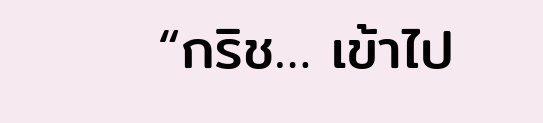“กริช… เข้าไป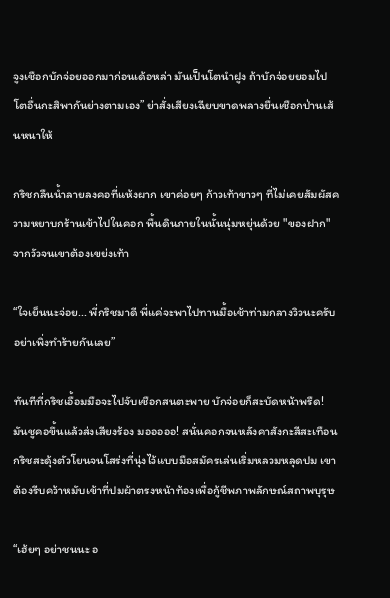จูงเชือกบักจ่อยออกมาก่อนเด้อหล่า มันเป็นโตนำฝูง ถ้าบักจ่อยยอมไป โตอื่นกะสิพากันย่างตามเอง” ย่าสั่งเสียงเฉียบขาดพลางยื่นเชือกป่านเส้นหนาให้

กริชกลืนน้ำลายลงคอที่แห้งผาก เขาค่อยๆ ก้าวเท้าขาวๆ ที่ไม่เคยสัมผัสความหยาบกร้านเข้าไปในคอก พื้นดินภายในนั้นนุ่มหยุ่นด้วย "ของฝาก" จากวัวจนเขาต้องเขย่งเท้า

“ใจเย็นนะจ่อย... พี่กริชมาดี พี่แค่จะพาไปทานมื้อเช้าท่ามกลางวิวนะครับ อย่าเพิ่งทำร้ายกันเลย”

ทันทีที่กริชเอื้อมมือจะไปจับเชือกสนตะพาย บักจ่อยก็สะบัดหน้าพรืด! มันชูคอขึ้นแล้วส่งเสียงร้อง มอออออ! สนั่นคอกจนหลังคาสังกะสีสะเทือน กริชสะดุ้งตัวโยนจนโสร่งที่นุ่งไว้แบบมือสมัครเล่นเริ่มหลวมหลุดปม เขาต้องรีบคว้าหมับเข้าที่ปมผ้าตรงหน้าท้องเพื่อกู้ชีพภาพลักษณ์สถาพบุรุษ

“เฮ้ยๆ อย่าชนนะ อ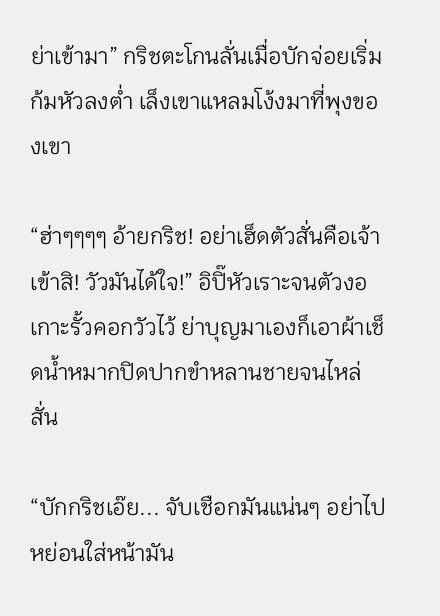ย่าเข้ามา” กริชตะโกนลั่นเมื่อบักจ่อยเริ่มก้มหัวลงต่ำ เล็งเขาแหลมโง้งมาที่พุงของเขา

“ฮ่าๆๆๆๆ อ้ายกริช! อย่าเฮ็ดตัวสั่นคือเจ้าเข้าสิ! วัวมันได้ใจ!” อิปิ๊หัวเราะจนตัวงอเกาะรั้วคอกวัวไว้ ย่าบุญมาเองก็เอาผ้าเช็ดน้ำหมากปิดปากขำหลานชายจนไหล่สั่น

“บักกริชเอ๊ย... จับเชือกมันแน่นๆ อย่าไปหย่อนใส่หน้ามัน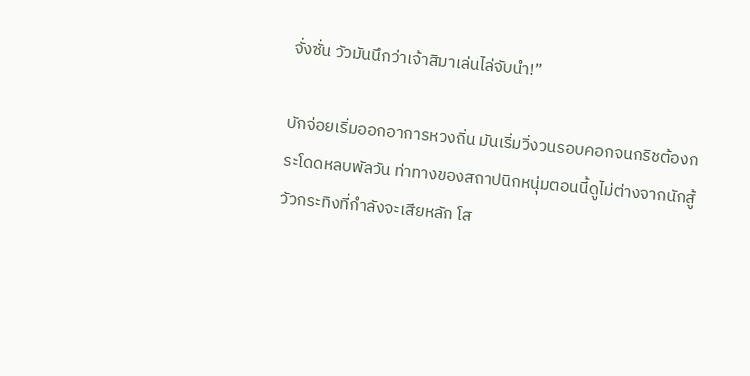จั่งซั่น วัวมันนึกว่าเจ้าสิมาเล่นไล่จับนำ!”

บักจ่อยเริ่มออกอาการหวงถิ่น มันเริ่มวิ่งวนรอบคอกจนกริชต้องกระโดดหลบพัลวัน ท่าทางของสถาปนิกหนุ่มตอนนี้ดูไม่ต่างจากนักสู้วัวกระทิงที่กำลังจะเสียหลัก โส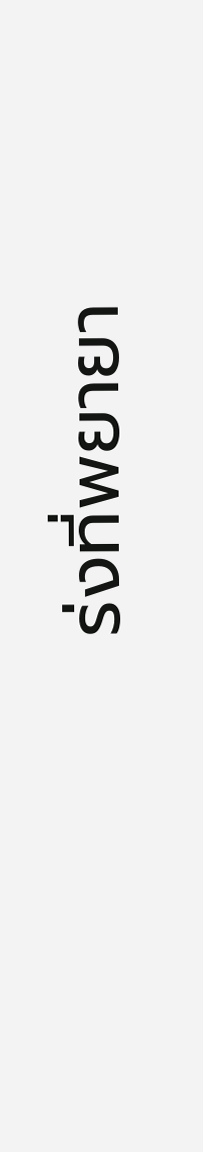ร่งที่พยายา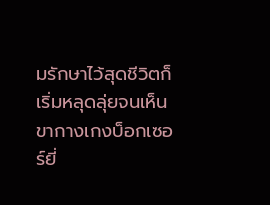มรักษาไว้สุดชีวิตก็เริ่มหลุดลุ่ยจนเห็นขากางเกงบ็อกเซอร์ยี่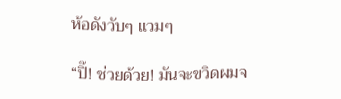ห้อดังวับๆ แวมๆ

“ปิ๊! ช่วยด้วย! มันจะขวิดผมจ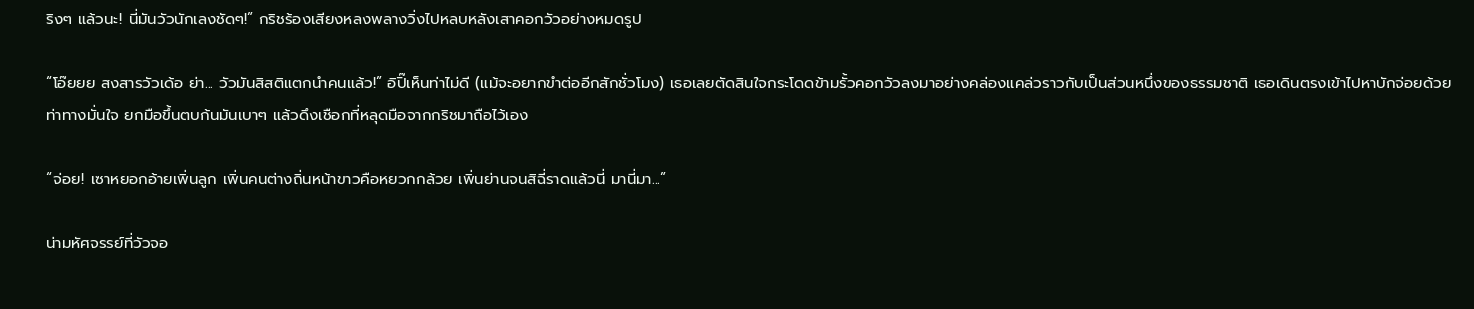ริงๆ แล้วนะ! นี่มันวัวนักเลงชัดๆ!” กริชร้องเสียงหลงพลางวิ่งไปหลบหลังเสาคอกวัวอย่างหมดรูป

“โอ๊ยยย สงสารวัวเด้อ ย่า... วัวมันสิสติแตกนำคนแล้ว!” อิปิ๊เห็นท่าไม่ดี (แม้จะอยากขำต่ออีกสักชั่วโมง) เธอเลยตัดสินใจกระโดดข้ามรั้วคอกวัวลงมาอย่างคล่องแคล่วราวกับเป็นส่วนหนึ่งของธรรมชาติ เธอเดินตรงเข้าไปหาบักจ่อยด้วยท่าทางมั่นใจ ยกมือขึ้นตบก้นมันเบาๆ แล้วดึงเชือกที่หลุดมือจากกริชมาถือไว้เอง

“จ่อย! เซาหยอกอ้ายเพิ่นลูก เพิ่นคนต่างถิ่นหน้าขาวคือหยวกกล้วย เพิ่นย่านจนสิฉี่ราดแล้วนี่ มานี่มา...”

น่ามหัศจรรย์ที่วัวจอ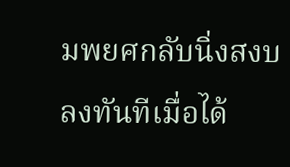มพยศกลับนิ่งสงบลงทันทีเมื่อได้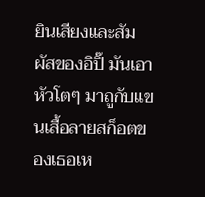ยินเสียงและสัมผัสของอิปิ๊ มันเอาหัวโตๆ มาถูกับแขนเสื้อลายสก็อตของเธอเห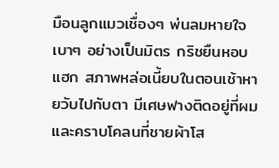มือนลูกแมวเชื่องๆ พ่นลมหายใจเบาๆ อย่างเป็นมิตร กริชยืนหอบแฮก สภาพหล่อเนี้ยบในตอนเช้าหายวับไปกับตา มีเศษฟางติดอยู่ที่ผมและคราบโคลนที่ชายผ้าโส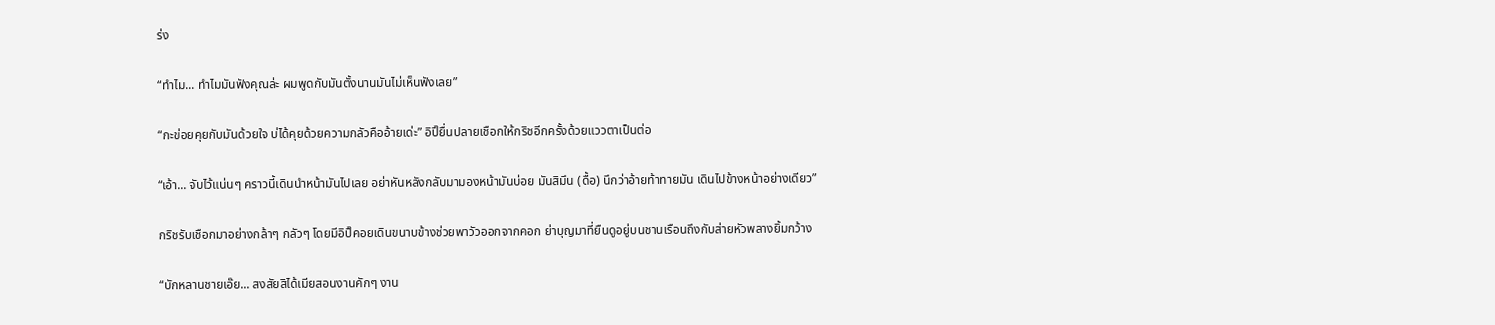ร่ง

“ทำไม... ทำไมมันฟังคุณล่ะ ผมพูดกับมันตั้งนานมันไม่เห็นฟังเลย”

“กะข่อยคุยกับมันด้วยใจ บ่ได้คุยด้วยความกลัวคืออ้ายเด่ะ” อิปิ๊ยื่นปลายเชือกให้กริชอีกครั้งด้วยแววตาเป็นต่อ

“เอ้า... จับไว้แน่นๆ คราวนี้เดินนำหน้ามันไปเลย อย่าหันหลังกลับมามองหน้ามันบ่อย มันสิมึน (ดื้อ) นึกว่าอ้ายท้าทายมัน เดินไปข้างหน้าอย่างเดียว”

กริชรับเชือกมาอย่างกล้าๆ กลัวๆ โดยมีอิปิ๊คอยเดินขนาบข้างช่วยพาวัวออกจากคอก ย่าบุญมาที่ยืนดูอยู่บนชานเรือนถึงกับส่ายหัวพลางยิ้มกว้าง

“บักหลานชายเอ๊ย... สงสัยสิได้เมียสอนงานคักๆ งาน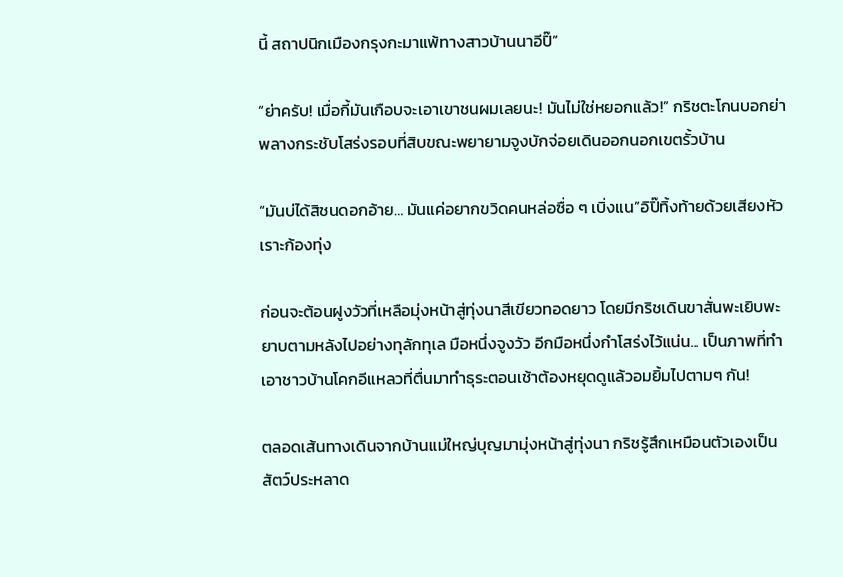นี้ สถาปนิกเมืองกรุงกะมาแพ้ทางสาวบ้านนาอีปิ๊”

“ย่าครับ! เมื่อกี้มันเกือบจะเอาเขาชนผมเลยนะ! มันไม่ใช่หยอกแล้ว!” กริชตะโกนบอกย่าพลางกระชับโสร่งรอบที่สิบขณะพยายามจูงบักจ่อยเดินออกนอกเขตรั้วบ้าน

“มันบ่ได้สิชนดอกอ้าย… มันแค่อยากขวิดคนหล่อซื่อ ๆ เบิ่งแน”อิปิ๊ทิ้งท้ายด้วยเสียงหัวเราะก้องทุ่ง

ก่อนจะต้อนฝูงวัวที่เหลือมุ่งหน้าสู่ทุ่งนาสีเขียวทอดยาว โดยมีกริชเดินขาสั่นพะเยิบพะยาบตามหลังไปอย่างทุลักทุเล มือหนึ่งจูงวัว อีกมือหนึ่งกำโสร่งไว้แน่น... เป็นภาพที่ทำเอาชาวบ้านโคกอีแหลวที่ตื่นมาทำธุระตอนเช้าต้องหยุดดูแล้วอมยิ้มไปตามๆ กัน!

ตลอดเส้นทางเดินจากบ้านแม่ใหญ่บุญมามุ่งหน้าสู่ทุ่งนา กริชรู้สึกเหมือนตัวเองเป็นสัตว์ประหลาด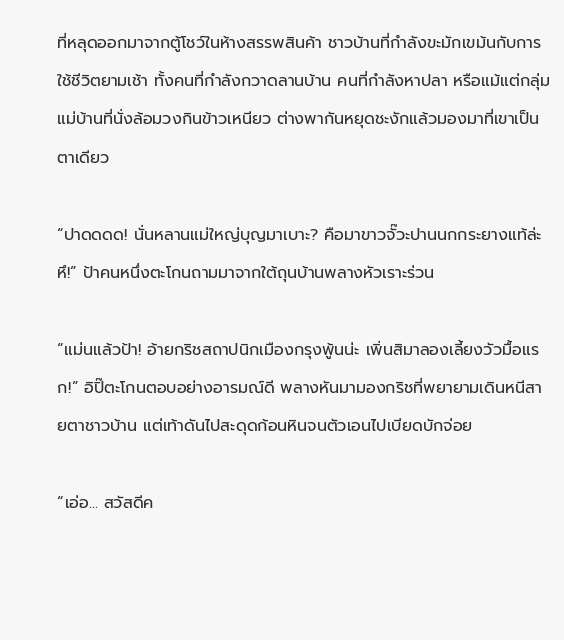ที่หลุดออกมาจากตู้โชว์ในห้างสรรพสินค้า ชาวบ้านที่กำลังขะมักเขม้นกับการใช้ชีวิตยามเช้า ทั้งคนที่กำลังกวาดลานบ้าน คนที่กำลังหาปลา หรือแม้แต่กลุ่มแม่บ้านที่นั่งล้อมวงกินข้าวเหนียว ต่างพากันหยุดชะงักแล้วมองมาที่เขาเป็นตาเดียว

“ปาดดดด! นั่นหลานแม่ใหญ่บุญมาเบาะ? คือมาขาวจั๊วะปานนกกระยางแท้ล่ะหึ!” ป้าคนหนึ่งตะโกนถามมาจากใต้ถุนบ้านพลางหัวเราะร่วน

“แม่นแล้วป้า! อ้ายกริชสถาปนิกเมืองกรุงพู้นน่ะ เพิ่นสิมาลองเลี้ยงวัวมื้อแรก!” อิปิ๊ตะโกนตอบอย่างอารมณ์ดี พลางหันมามองกริชที่พยายามเดินหนีสายตาชาวบ้าน แต่เท้าดันไปสะดุดก้อนหินจนตัวเอนไปเบียดบักจ่อย

“เอ่อ... สวัสดีค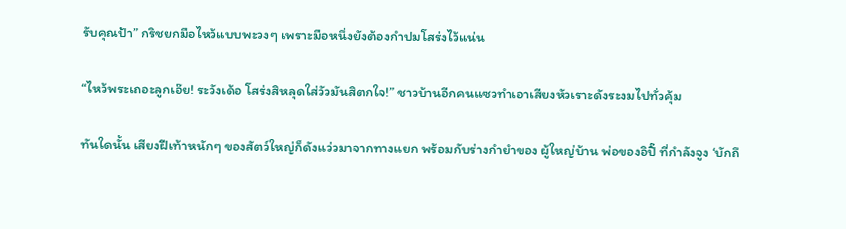รับคุณป้า” กริชยกมือไหว้แบบพะวงๆ เพราะมือหนึ่งยังต้องกำปมโสร่งไว้แน่น

“ไหว้พระเถอะลูกเอ๊ย! ระวังเด้อ โสร่งสิหลุดใส่วัวมันสิตกใจ!” ชาวบ้านอีกคนแซวทำเอาเสียงหัวเราะดังระงมไปทั่วคุ้ม

ทันใดนั้น เสียงฝีเท้าหนักๆ ของสัตว์ใหญ่ก็ดังแว่วมาจากทางแยก พร้อมกับร่างกำยำของ ผู้ใหญ่บ้าน พ่อของอิปิ๊ ที่กำลังจูง ‘บักถึ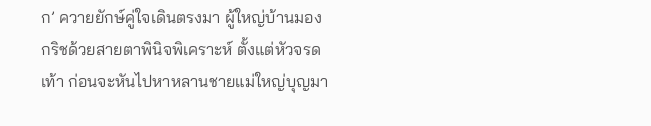ก’ ควายยักษ์คู่ใจเดินตรงมา ผู้ใหญ่บ้านมองกริชด้วยสายตาพินิจพิเคราะห์ ตั้งแต่หัวจรดเท้า ก่อนจะหันไปหาหลานชายแม่ใหญ่บุญมา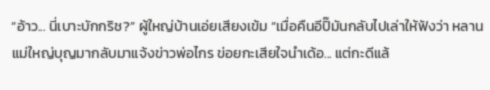“อ้าว... นี่เบาะบักกริช?” ผู้ใหญ่บ้านเอ่ยเสียงเข้ม “เมื่อคืนอีปิ๊มันกลับไปเล่าให้ฟังว่า หลานแม่ใหญ่บุญมากลับมาแจ้งข่าวพ่อไกร ข่อยกะเสียใจนำเด้อ... แต่กะดีแล้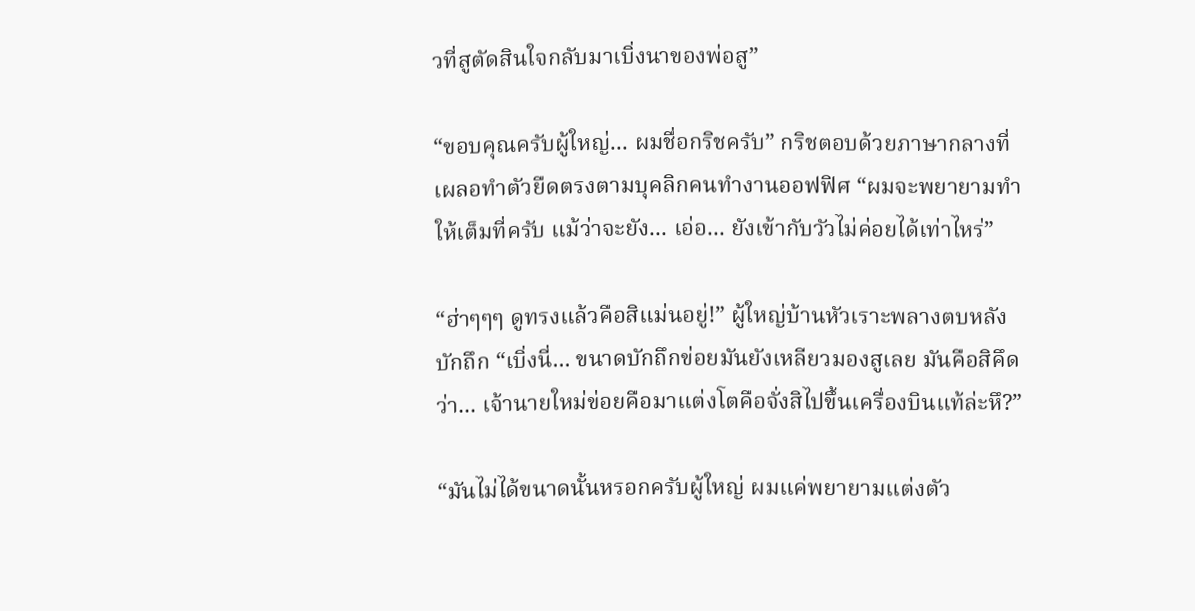วที่สูตัดสินใจกลับมาเบิ่งนาของพ่อสู”

“ขอบคุณครับผู้ใหญ่... ผมชื่อกริชครับ” กริชตอบด้วยภาษากลางที่เผลอทำตัวยืดตรงตามบุคลิกคนทำงานออฟฟิศ “ผมจะพยายามทำให้เต็มที่ครับ แม้ว่าจะยัง... เอ่อ... ยังเข้ากับวัวไม่ค่อยได้เท่าไหร่”

“ฮ่าๆๆๆ ดูทรงแล้วคือสิแม่นอยู่!” ผู้ใหญ่บ้านหัวเราะพลางตบหลังบักถึก “เบิ่งนี่... ขนาดบักถึกข่อยมันยังเหลียวมองสูเลย มันคือสิคึดว่า... เจ้านายใหม่ข่อยคือมาแต่งโตคือจั่งสิไปขึ้นเครื่องบินแท้ล่ะหึ?”

“มันไม่ได้ขนาดนั้นหรอกครับผู้ใหญ่ ผมแค่พยายามแต่งตัว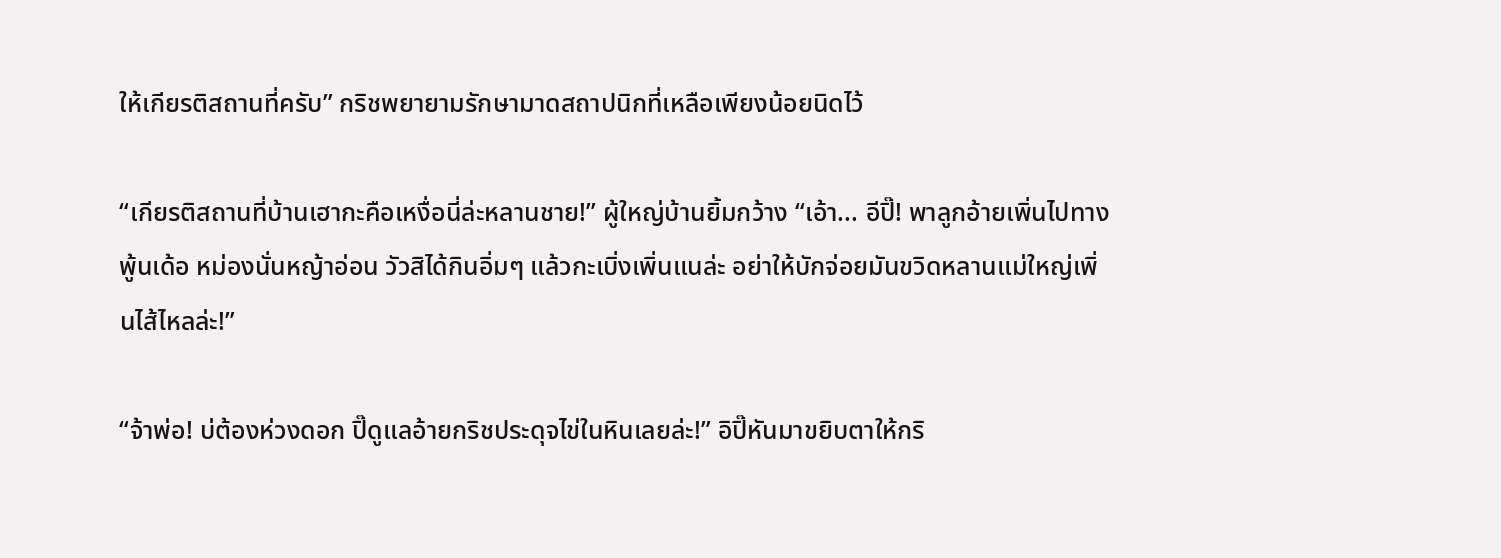ให้เกียรติสถานที่ครับ” กริชพยายามรักษามาดสถาปนิกที่เหลือเพียงน้อยนิดไว้

“เกียรติสถานที่บ้านเฮากะคือเหงื่อนี่ล่ะหลานชาย!” ผู้ใหญ่บ้านยิ้มกว้าง “เอ้า... อีปิ๊! พาลูกอ้ายเพิ่นไปทางพู้นเด้อ หม่องนั่นหญ้าอ่อน วัวสิได้กินอิ่มๆ แล้วกะเบิ่งเพิ่นแนล่ะ อย่าให้บักจ่อยมันขวิดหลานแม่ใหญ่เพิ่นไส้ไหลล่ะ!”

“จ้าพ่อ! บ่ต้องห่วงดอก ปิ๊ดูแลอ้ายกริชประดุจไข่ในหินเลยล่ะ!” อิปิ๊หันมาขยิบตาให้กริ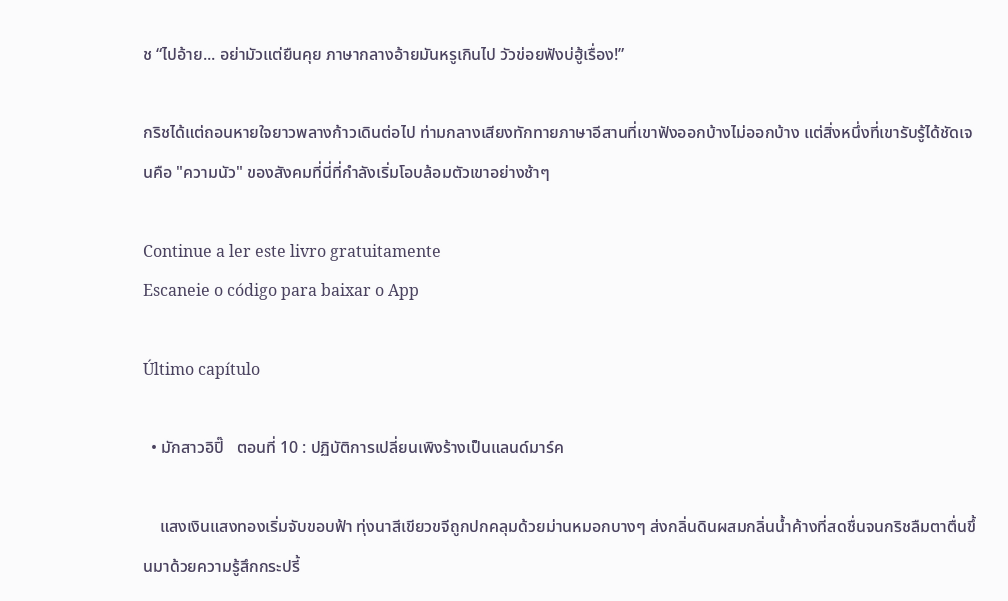ช “ไปอ้าย... อย่ามัวแต่ยืนคุย ภาษากลางอ้ายมันหรูเกินไป วัวข่อยฟังบ่ฮู้เรื่อง!”

กริชได้แต่ถอนหายใจยาวพลางก้าวเดินต่อไป ท่ามกลางเสียงทักทายภาษาอีสานที่เขาฟังออกบ้างไม่ออกบ้าง แต่สิ่งหนึ่งที่เขารับรู้ได้ชัดเจนคือ "ความนัว" ของสังคมที่นี่ที่กำลังเริ่มโอบล้อมตัวเขาอย่างช้าๆ

Continue a ler este livro gratuitamente
Escaneie o código para baixar o App

Último capítulo

  • มักสาวอิปิ๊   ตอนที่ 10 : ปฏิบัติการเปลี่ยนเพิงร้างเป็นแลนด์มาร์ค

    แสงเงินแสงทองเริ่มจับขอบฟ้า ทุ่งนาสีเขียวขจีถูกปกคลุมด้วยม่านหมอกบางๆ ส่งกลิ่นดินผสมกลิ่นน้ำค้างที่สดชื่นจนกริชลืมตาตื่นขึ้นมาด้วยความรู้สึกกระปรี้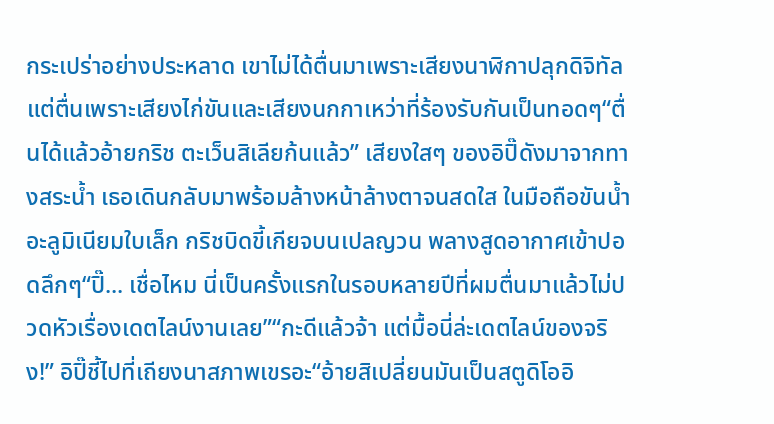กระเปร่าอย่างประหลาด เขาไม่ได้ตื่นมาเพราะเสียงนาฬิกาปลุกดิจิทัล แต่ตื่นเพราะเสียงไก่ขันและเสียงนกกาเหว่าที่ร้องรับกันเป็นทอดๆ“ตื่นได้แล้วอ้ายกริช ตะเว็นสิเลียก้นแล้ว” เสียงใสๆ ของอิปิ๊ดังมาจากทางสระน้ำ เธอเดินกลับมาพร้อมล้างหน้าล้างตาจนสดใส ในมือถือขันน้ำอะลูมิเนียมใบเล็ก กริชบิดขี้เกียจบนเปลญวน พลางสูดอากาศเข้าปอดลึกๆ“ปิ๊... เชื่อไหม นี่เป็นครั้งแรกในรอบหลายปีที่ผมตื่นมาแล้วไม่ปวดหัวเรื่องเดตไลน์งานเลย”“กะดีแล้วจ้า แต่มื้อนี่ล่ะเดตไลน์ของจริง!” อิปิ๊ชี้ไปที่เถียงนาสภาพเขรอะ“อ้ายสิเปลี่ยนมันเป็นสตูดิโออิ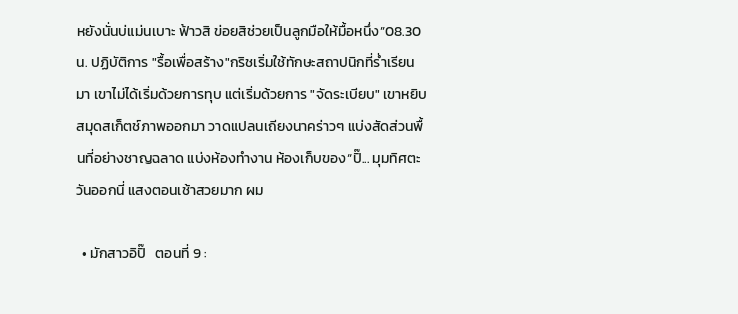หยังนั่นบ่แม่นเบาะ ฟ้าวสิ ข่อยสิช่วยเป็นลูกมือให้มื้อหนึ่ง”08.30 น. ปฏิบัติการ "รื้อเพื่อสร้าง"กริชเริ่มใช้ทักษะสถาปนิกที่ร่ำเรียนมา เขาไม่ได้เริ่มด้วยการทุบ แต่เริ่มด้วยการ "จัดระเบียบ" เขาหยิบสมุดสเก็ตช์ภาพออกมา วาดแปลนเถียงนาคร่าวๆ แบ่งสัดส่วนพื้นที่อย่างชาญฉลาด แบ่งห้องทำงาน ห้องเก็บของ“ปิ๊... มุมทิศตะวันออกนี่ แสงตอนเช้าสวยมาก ผม

  • มักสาวอิปิ๊   ตอนที่ 9 :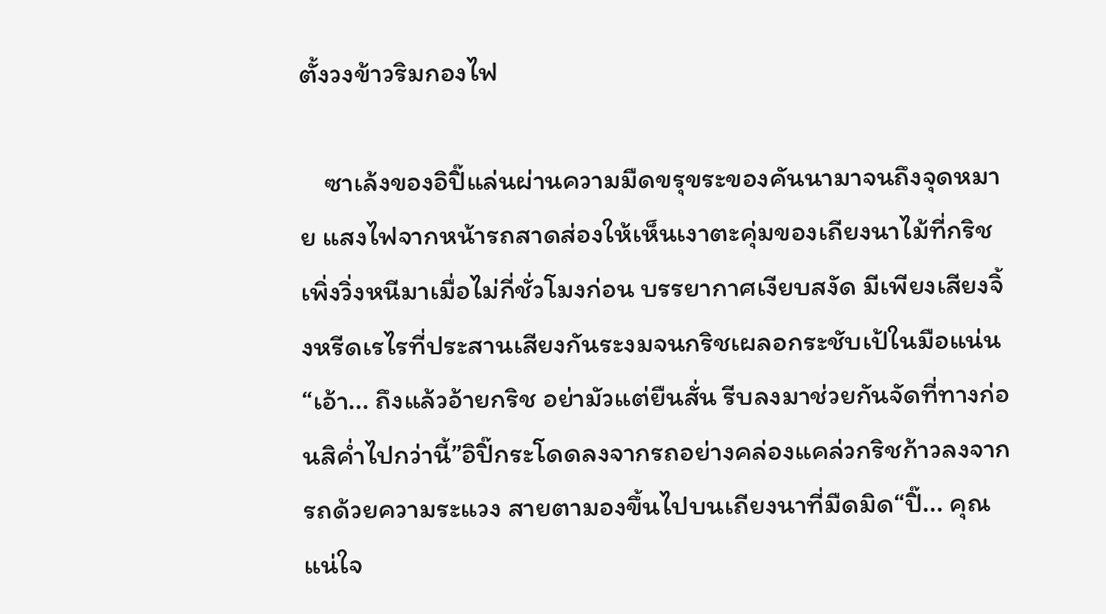ตั้งวงข้าวริมกองไฟ

    ซาเล้งของอิปิ๊แล่นผ่านความมืดขรุขระของคันนามาจนถึงจุดหมาย แสงไฟจากหน้ารถสาดส่องให้เห็นเงาตะคุ่มของเถียงนาไม้ที่กริชเพิ่งวิ่งหนีมาเมื่อไม่กี่ชั่วโมงก่อน บรรยากาศเงียบสงัด มีเพียงเสียงจิ้งหรีดเรไรที่ประสานเสียงกันระงมจนกริชเผลอกระชับเป้ในมือแน่น“เอ้า... ถึงแล้วอ้ายกริช อย่ามัวแต่ยืนสั่น รีบลงมาช่วยกันจัดที่ทางก่อนสิค่ำไปกว่านี้”อิปิ๊กระโดดลงจากรถอย่างคล่องแคล่วกริชก้าวลงจากรถด้วยความระแวง สายตามองขึ้นไปบนเถียงนาที่มืดมิด“ปิ๊... คุณแน่ใจ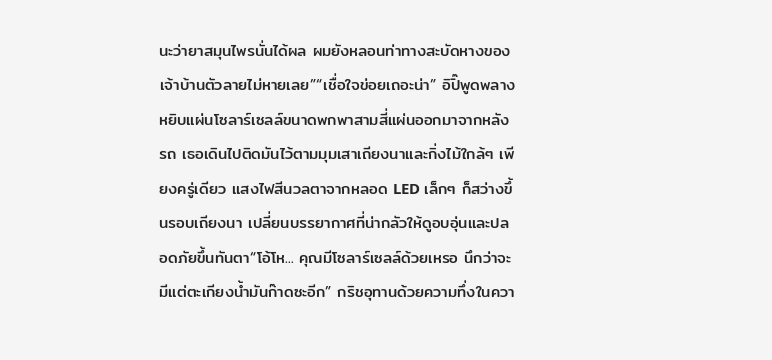นะว่ายาสมุนไพรนั่นได้ผล ผมยังหลอนท่าทางสะบัดหางของเจ้าบ้านตัวลายไม่หายเลย”“เชื่อใจข่อยเถอะน่า” อิปิ๊พูดพลางหยิบแผ่นโซลาร์เซลล์ขนาดพกพาสามสี่แผ่นออกมาจากหลังรถ เธอเดินไปติดมันไว้ตามมุมเสาเถียงนาและกิ่งไม้ใกล้ๆ เพียงครู่เดียว แสงไฟสีนวลตาจากหลอด LED เล็กๆ ก็สว่างขึ้นรอบเถียงนา เปลี่ยนบรรยากาศที่น่ากลัวให้ดูอบอุ่นและปลอดภัยขึ้นทันตา“โอ้โห... คุณมีโซลาร์เซลล์ด้วยเหรอ นึกว่าจะมีแต่ตะเกียงน้ำมันก๊าดซะอีก” กริชอุทานด้วยความทึ่งในควา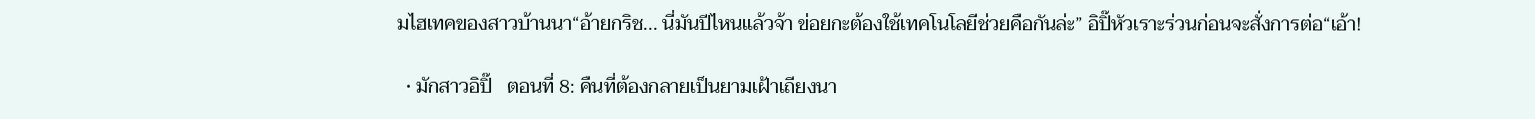มไฮเทคของสาวบ้านนา“อ้ายกริช... นี่มันปีไหนแล้วจ้า ข่อยกะต้องใช้เทคโนโลยีช่วยคือกันล่ะ” อิปิ๊หัวเราะร่วนก่อนจะสั่งการต่อ“เอ้า!

  • มักสาวอิปิ๊   ตอนที่ 8: คืนที่ต้องกลายเป็นยามเฝ้าเถียงนา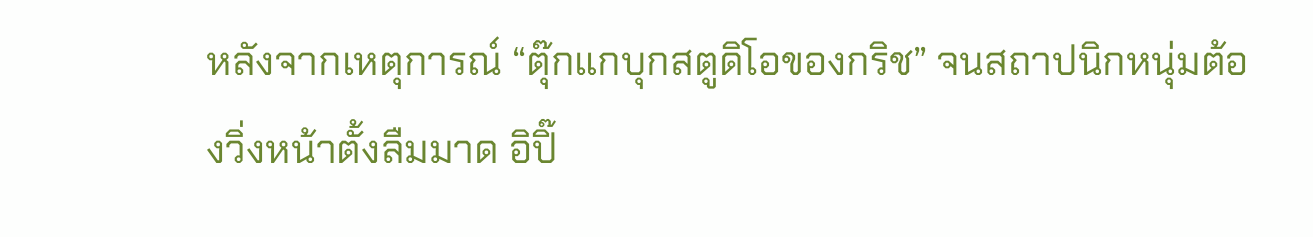หลังจากเหตุการณ์ “ตุ๊กแกบุกสตูดิโอของกริช” จนสถาปนิกหนุ่มต้องวิ่งหน้าตั้งลืมมาด อิปิ๊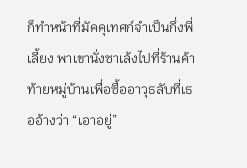ก็ทำหน้าที่มัคคุเทศก์จำเป็นกึ่งพี่เลี้ยง พาเขานั่งซาเล้งไปที่ร้านค้าท้ายหมู่บ้านเพื่อซื้ออาวุธลับที่เธออ้างว่า “เอาอยู่”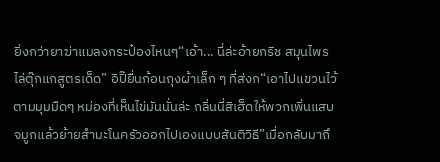ยิ่งกว่ายาฆ่าแมลงกระป๋องไหนๆ“เอ้า... นี่ล่ะอ้ายกริช สมุนไพรไล่ตุ๊กแกสูตรเด็ด” อิปิ๊ยื่นก้อนถุงผ้าเล็ก ๆ ที่ส่งก“เอาไปแขวนไว้ตามมุมมืดๆ หม่องที่เห็นไข่มันนั่นล่ะ กลิ่นนี่สิเฮ็ดให้พวกเพิ่นแสบจมูกแล้วย้ายสำมะโนครัวออกไปเองแบบสันติวิธี”เมื่อกลับมาถึ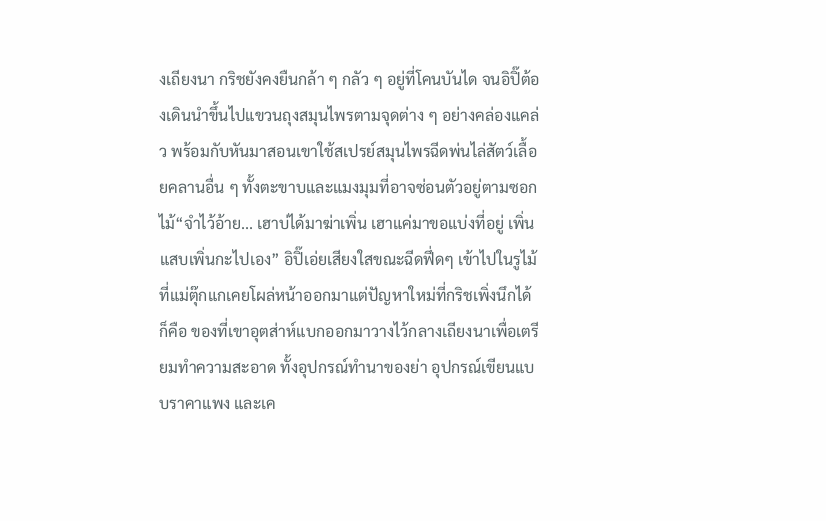งเถียงนา กริชยังคงยืนกล้า ๆ กลัว ๆ อยู่ที่โคนบันได จนอิปิ๊ต้องเดินนำขึ้นไปแขวนถุงสมุนไพรตามจุดต่าง ๆ อย่างคล่องแคล่ว พร้อมกับหันมาสอนเขาใช้สเปรย์สมุนไพรฉีดพ่นไล่สัตว์เลื้อยคลานอื่น ๆ ทั้งตะขาบและแมงมุมที่อาจซ่อนตัวอยู่ตามซอกไม้“จำไว้อ้าย... เฮาบ่ได้มาฆ่าเพิ่น เฮาแค่มาขอแบ่งที่อยู่ เพิ่นแสบเพิ่นกะไปเอง” อิปิ๊เอ่ยเสียงใสขณะฉีดฟึ่ดๆ เข้าไปในรูไม้ที่แม่ตุ๊กแกเคยโผล่หน้าออกมาแต่ปัญหาใหม่ที่กริชเพิ่งนึกได้ก็คือ ของที่เขาอุตส่าห์แบกออกมาวางไว้กลางเถียงนาเพื่อเตรียมทำความสะอาด ทั้งอุปกรณ์ทำนาของย่า อุปกรณ์เขียนแบบราคาแพง และเค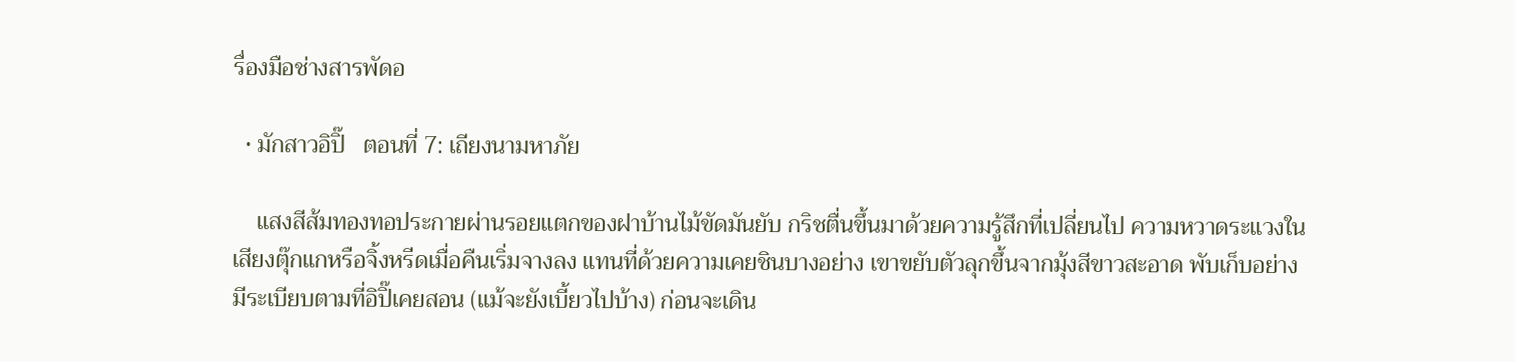รื่องมือช่างสารพัดอ

  • มักสาวอิปิ๊   ตอนที่ 7: เถียงนามหาภัย

    แสงสีส้มทองทอประกายผ่านรอยแตกของฝาบ้านไม้ขัดมันยับ กริชตื่นขึ้นมาด้วยความรู้สึกที่เปลี่ยนไป ความหวาดระแวงในเสียงตุ๊กแกหรือจิ้งหรีดเมื่อคืนเริ่มจางลง แทนที่ด้วยความเคยชินบางอย่าง เขาขยับตัวลุกขึ้นจากมุ้งสีขาวสะอาด พับเก็บอย่างมีระเบียบตามที่อิปิ๊เคยสอน (แม้จะยังเบี้ยวไปบ้าง) ก่อนจะเดิน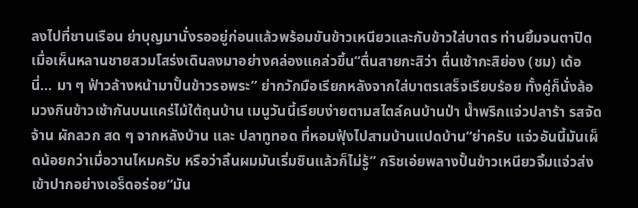ลงไปที่ชานเรือน ย่าบุญมานั่งรออยู่ก่อนแล้วพร้อมขันข้าวเหนียวและกับข้าวใส่บาตร ท่านยิ้มจนตาปิดเมื่อเห็นหลานชายสวมโสร่งเดินลงมาอย่างคล่องแคล่วขึ้น“ตื่นสายกะสิว่า ตื่นเช้ากะสิย่อง (ชม) เด้อนี่... มา ๆ ฟ้าวล้างหน้ามาปั้นข้าวรอพระ” ย่ากวักมือเรียกหลังจากใส่บาตรเสร็จเรียบร้อย ทั้งคู่ก็นั่งล้อมวงกินข้าวเช้ากันบนแคร่ไม้ใต้ถุนบ้าน เมนูวันนี้เรียบง่ายตามสไตล์คนบ้านป่า น้ำพริกแจ่วปลาร้า รสจัดจ้าน ผักลวก สด ๆ จากหลังบ้าน และ ปลาทูทอด ที่หอมฟุ้งไปสามบ้านแปดบ้าน“ย่าครับ แจ่วอันนี้มันเผ็ดน้อยกว่าเมื่อวานไหมครับ หรือว่าลิ้นผมมันเริ่มชินแล้วก็ไม่รู้” กริชเอ่ยพลางปั้นข้าวเหนียวจิ้มแจ่วส่งเข้าปากอย่างเอร็ดอร่อย“มัน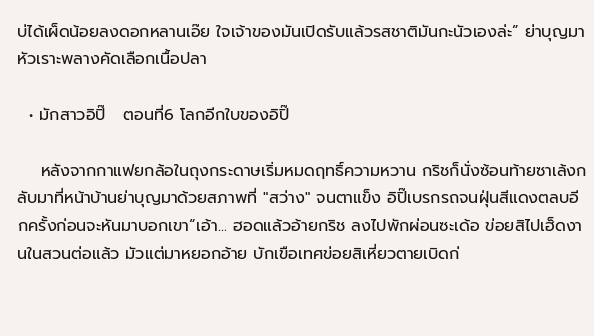บ่ได้เผ็ดน้อยลงดอกหลานเอ๊ย ใจเจ้าของมันเปิดรับแล้วรสชาติมันกะนัวเองล่ะ” ย่าบุญมาหัวเราะพลางคัดเลือกเนื้อปลา

  • มักสาวอิปิ๊   ตอนที่6 โลกอีกใบของอิปิ๊

    หลังจากกาแฟยกล้อในถุงกระดาษเริ่มหมดฤทธิ์ความหวาน กริชก็นั่งซ้อนท้ายซาเล้งกลับมาที่หน้าบ้านย่าบุญมาด้วยสภาพที่ "สว่าง" จนตาแข็ง อิปิ๊เบรกรถจนฝุ่นสีแดงตลบอีกครั้งก่อนจะหันมาบอกเขา“เอ้า... ฮอดแล้วอ้ายกริช ลงไปพักผ่อนซะเด้อ ข่อยสิไปเฮ็ดงานในสวนต่อแล้ว มัวแต่มาหยอกอ้าย บักเขือเทศข่อยสิเหี่ยวตายเบิดก่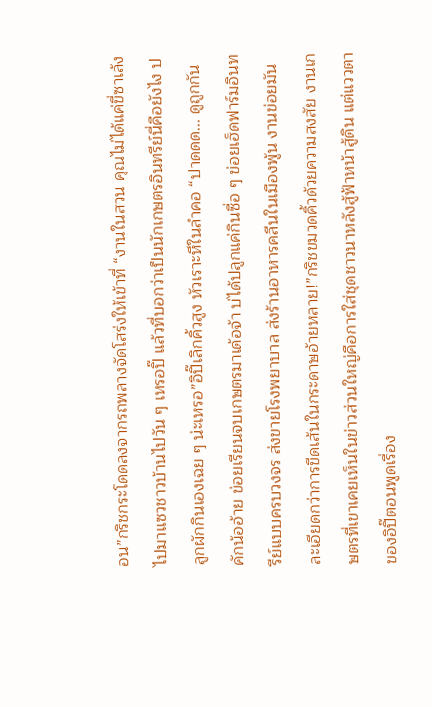อน”กริชกระโดดลงจากรถพลางจัดโสร่งให้เข้าที่ “งานในสวน คุณไม่ได้แค่ขี่ซาเล้งไปมาแซวชาวบ้านไปวัน ๆ เหรอปิ๊ แล้วที่บอกว่าเป็นนักเกษตรอินทรีย์นี่คือยังไง ปลูกผักกินเองเฉย ๆ น่ะเหรอ”อิปิ๊เลิกคิ้วสูง หัวเราะหึในลำคอ “ปาดดด... ดูถูกกันคักน้ออ้าย ข่อยเรียนจบเกษตรมาเด้อจ้า บ่ได้ปลูกแค่กินซื่อ ๆ ข่อยเฮ็ดฟาร์มอินทรีย์แบบครบวงจร ส่งขายโรงพยาบาล ส่งร้านอาหารคลีนในเมืองพู้น งานข่อยมันละเอียดกว่าการขีดเส้นในกระดาษอ้ายหลาย!”กริชขมวดคิ้วด้วยความสงสัย งานเกษตรที่เขาเคยเห็นในข่าวส่วนใหญ่คือการใส่ชุดชาวนาหลังสู้ฟ้าหน้าสู้ดิน แต่แววตาของอิปิ๊ตอนพูดเรื่อง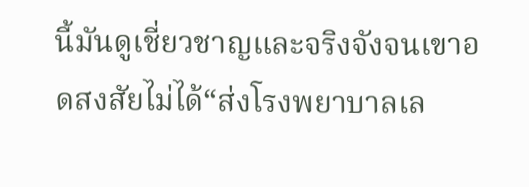นี้มันดูเชี่ยวชาญและจริงจังจนเขาอดสงสัยไม่ได้“ส่งโรงพยาบาลเล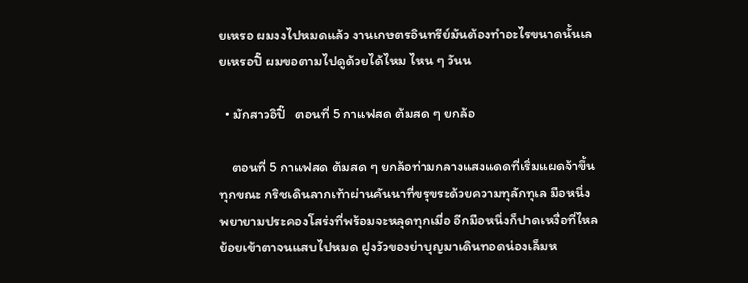ยเหรอ ผมงงไปหมดแล้ว งานเกษตรอินทรีย์มันต้องทำอะไรขนาดนั้นเลยเหรอปิ๊ ผมขอตามไปดูด้วยได้ไหม ไหน ๆ วันน

  • มักสาวอิปิ๊   ตอนที่ 5 กาแฟสด ต้มสด ๆ ยกล้อ

    ตอนที่ 5 กาแฟสด ต้มสด ๆ ยกล้อท่ามกลางแสงแดดที่เริ่มแผดจ้าขึ้นทุกขณะ กริชเดินลากเท้าผ่านคันนาที่ขรุขระด้วยความทุลักทุเล มือหนึ่งพยายามประคองโสร่งที่พร้อมจะหลุดทุกเมื่อ อีกมือหนึ่งก็ปาดเหงื่อที่ไหลย้อยเข้าตาจนแสบไปหมด ฝูงวัวของย่าบุญมาเดินทอดน่องเล็มห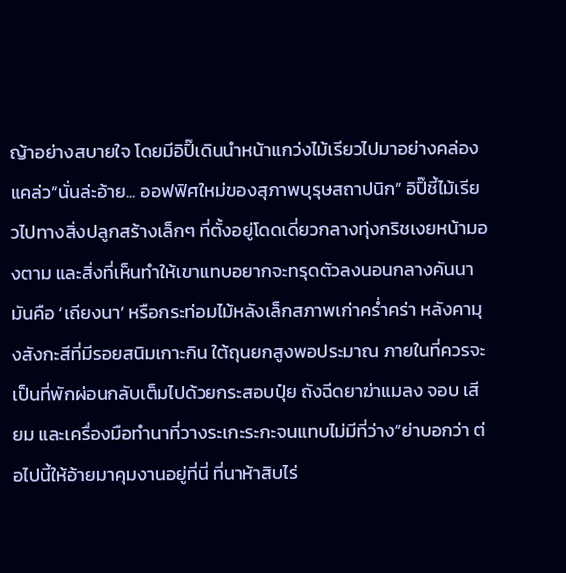ญ้าอย่างสบายใจ โดยมีอิปิ๊เดินนำหน้าแกว่งไม้เรียวไปมาอย่างคล่องแคล่ว“นั่นล่ะอ้าย... ออฟฟิศใหม่ของสุภาพบุรุษสถาปนิก” อิปิ๊ชี้ไม้เรียวไปทางสิ่งปลูกสร้างเล็กๆ ที่ตั้งอยู่โดดเดี่ยวกลางทุ่งกริชเงยหน้ามองตาม และสิ่งที่เห็นทำให้เขาแทบอยากจะทรุดตัวลงนอนกลางคันนา มันคือ ‘เถียงนา’ หรือกระท่อมไม้หลังเล็กสภาพเก่าคร่ำคร่า หลังคามุงสังกะสีที่มีรอยสนิมเกาะกิน ใต้ถุนยกสูงพอประมาณ ภายในที่ควรจะเป็นที่พักผ่อนกลับเต็มไปด้วยกระสอบปุ๋ย ถังฉีดยาฆ่าแมลง จอบ เสียม และเครื่องมือทำนาที่วางระเกะระกะจนแทบไม่มีที่ว่าง“ย่าบอกว่า ต่อไปนี้ให้อ้ายมาคุมงานอยู่ที่นี่ ที่นาห้าสิบไร่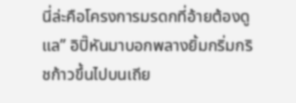นี่ล่ะคือโครงการมรดกที่อ้ายต้องดูแล” อิปิ๊หันมาบอกพลางยิ้มกริ่มกริชก้าวขึ้นไปบนเถีย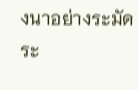งนาอย่างระมัดระ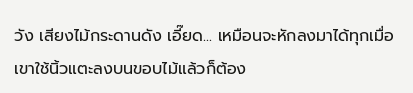วัง เสียงไม้กระดานดัง เอี๊ยด... เหมือนจะหักลงมาได้ทุกเมื่อ เขาใช้นิ้วแตะลงบนขอบไม้แล้วก็ต้อง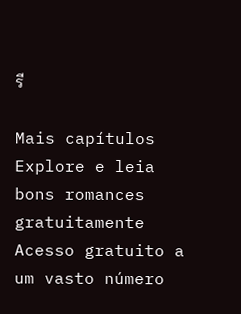รี

Mais capítulos
Explore e leia bons romances gratuitamente
Acesso gratuito a um vasto número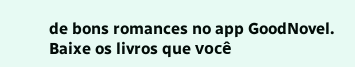de bons romances no app GoodNovel. Baixe os livros que você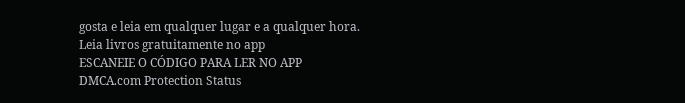gosta e leia em qualquer lugar e a qualquer hora.
Leia livros gratuitamente no app
ESCANEIE O CÓDIGO PARA LER NO APP
DMCA.com Protection Status